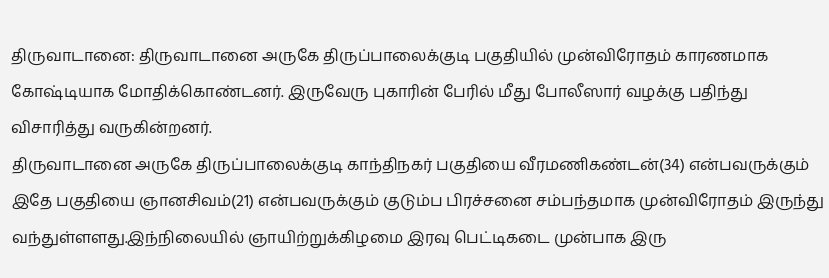திருவாடானை: திருவாடானை அருகே திருப்பாலைக்குடி பகுதியில் முன்விரோதம் காரணமாக கோஷ்டியாக மோதிக்கொண்டனர். இருவேரு புகாரின் பேரில் மீது போலீஸார் வழக்கு பதிந்து விசாரித்து வருகின்றனர்.
திருவாடானை அருகே திருப்பாலைக்குடி காந்திநகர் பகுதியை வீரமணிகண்டன்(34) என்பவருக்கும் இதே பகுதியை ஞானசிவம்(21) என்பவருக்கும் குடும்ப பிரச்சனை சம்பந்தமாக முன்விரோதம் இருந்து வந்துள்ளளது.இந்நிலையில் ஞாயிற்றுக்கிழமை இரவு பெட்டிகடை முன்பாக இரு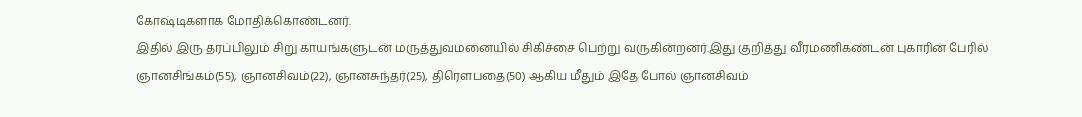கோஷ்டிகளாக மோதிக்கொண்டனர்.
இதில் இரு தரப்பிலும் சிறு காயங்களுடன் மருத்துவமனையில் சிகிச்சை பெற்று வருகின்றனர்.இது குறித்து வீரமணிகண்டன் புகாரின் பேரில் ஞானசிங்கம்(55), ஞானசிவம்(22), ஞானசுந்தர்(25), திரௌபதை(50) ஆகிய மீதும் இதே போல் ஞானசிவம்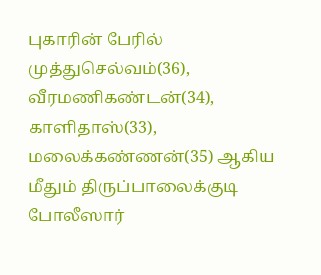புகாரின் பேரில் முத்துசெல்வம்(36), வீரமணிகண்டன்(34), காளிதாஸ்(33), மலைக்கண்ணன்(35) ஆகிய மீதும் திருப்பாலைக்குடி போலீஸார்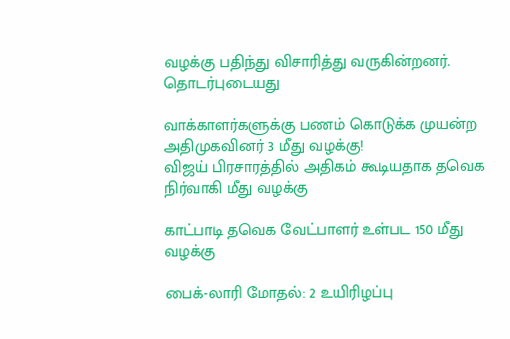வழக்கு பதிந்து விசாரித்து வருகின்றனர்.
தொடர்புடையது

வாக்காளர்களுக்கு பணம் கொடுக்க முயன்ற அதிமுகவினர் 3 மீது வழக்கு!
விஜய் பிரசாரத்தில் அதிகம் கூடியதாக தவெக நிர்வாகி மீது வழக்கு

காட்பாடி தவெக வேட்பாளர் உள்பட 150 மீது வழக்கு

பைக்-லாரி மோதல்: 2 உயிரிழப்பு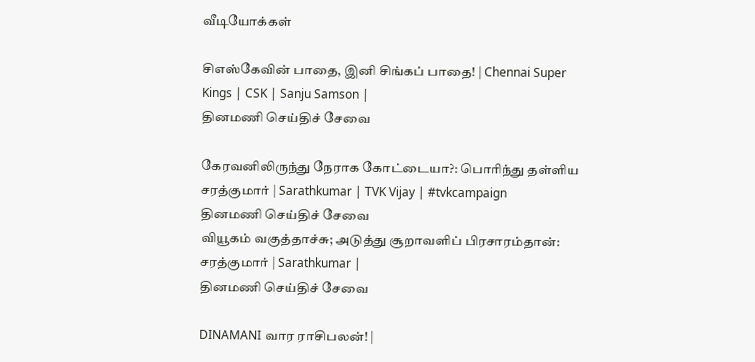வீடியோக்கள்

சிஎஸ்கேவின் பாதை, இனி சிங்கப் பாதை! | Chennai Super Kings | CSK | Sanju Samson |
தினமணி செய்திச் சேவை

கேரவனிலிருந்து நேராக கோட்டையா?: பொரிந்து தள்ளிய சரத்குமார் | Sarathkumar | TVK Vijay | #tvkcampaign
தினமணி செய்திச் சேவை
வியூகம் வகுத்தாச்சு; அடுத்து சூறாவளிப் பிரசாரம்தான்: சரத்குமார் | Sarathkumar |
தினமணி செய்திச் சேவை

DINAMANI வார ராசிபலன்! |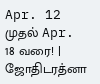Apr. 12 முதல் Apr. 18 வரை! | ஜோதிடரத்னா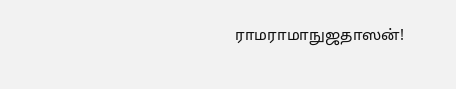ராமராமாநுஜதாஸன்!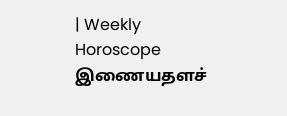| Weekly Horoscope
இணையதளச்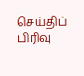செய்திப் பிரிவு